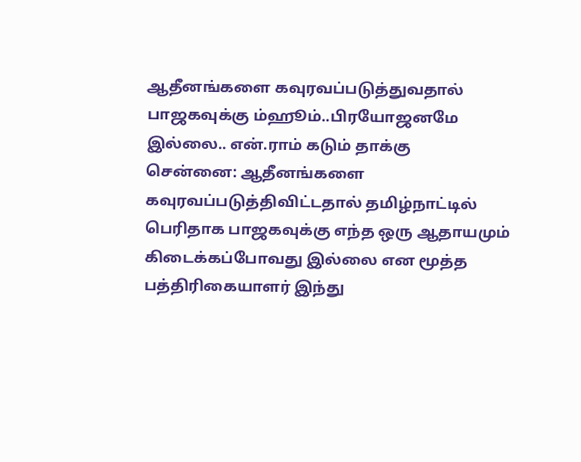ஆதீனங்களை கவுரவப்படுத்துவதால் பாஜகவுக்கு ம்ஹூம்..பிரயோஜனமே இல்லை.. என்.ராம் கடும் தாக்கு
சென்னை: ஆதீனங்களை கவுரவப்படுத்திவிட்டதால் தமிழ்நாட்டில் பெரிதாக பாஜகவுக்கு எந்த ஒரு ஆதாயமும் கிடைக்கப்போவது இல்லை என மூத்த பத்திரிகையாளர் இந்து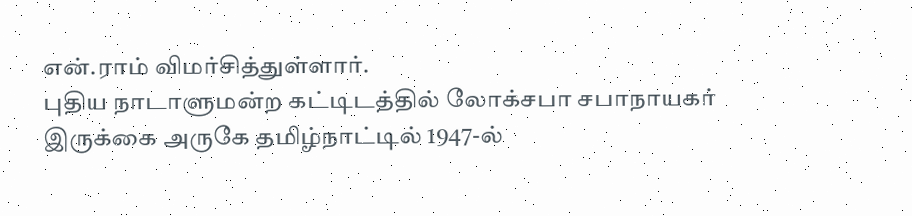என்.ராம் விமர்சித்துள்ளார்.
புதிய நாடாளுமன்ற கட்டிடத்தில் லோக்சபா சபாநாயகர் இருக்கை அருகே தமிழ்நாட்டில் 1947-ல்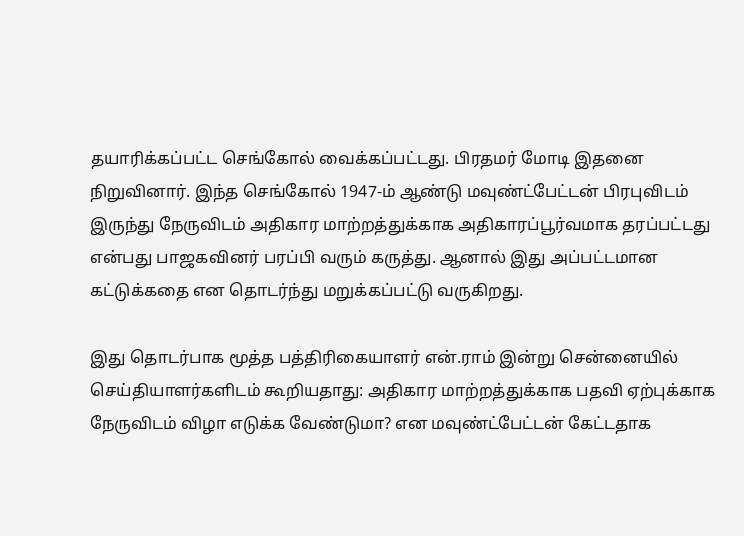தயாரிக்கப்பட்ட செங்கோல் வைக்கப்பட்டது. பிரதமர் மோடி இதனை நிறுவினார். இந்த செங்கோல் 1947-ம் ஆண்டு மவுண்ட்பேட்டன் பிரபுவிடம் இருந்து நேருவிடம் அதிகார மாற்றத்துக்காக அதிகாரப்பூர்வமாக தரப்பட்டது என்பது பாஜகவினர் பரப்பி வரும் கருத்து. ஆனால் இது அப்பட்டமான கட்டுக்கதை என தொடர்ந்து மறுக்கப்பட்டு வருகிறது.

இது தொடர்பாக மூத்த பத்திரிகையாளர் என்.ராம் இன்று சென்னையில் செய்தியாளர்களிடம் கூறியதாது: அதிகார மாற்றத்துக்காக பதவி ஏற்புக்காக நேருவிடம் விழா எடுக்க வேண்டுமா? என மவுண்ட்பேட்டன் கேட்டதாக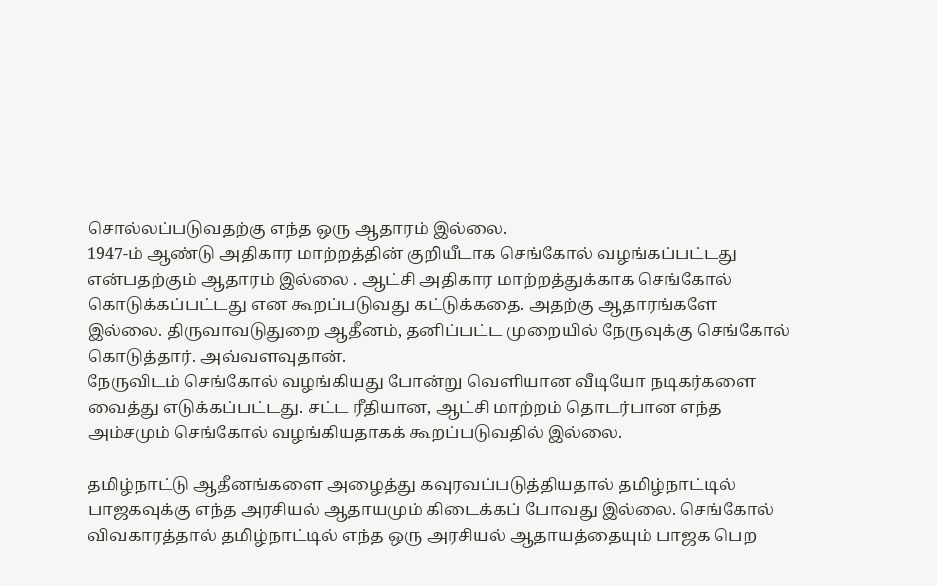சொல்லப்படுவதற்கு எந்த ஒரு ஆதாரம் இல்லை.
1947-ம் ஆண்டு அதிகார மாற்றத்தின் குறியீடாக செங்கோல் வழங்கப்பட்டது என்பதற்கும் ஆதாரம் இல்லை . ஆட்சி அதிகார மாற்றத்துக்காக செங்கோல் கொடுக்கப்பட்டது என கூறப்படுவது கட்டுக்கதை. அதற்கு ஆதாரங்களே இல்லை. திருவாவடுதுறை ஆதீனம், தனிப்பட்ட முறையில் நேருவுக்கு செங்கோல் கொடுத்தார். அவ்வளவுதான்.
நேருவிடம் செங்கோல் வழங்கியது போன்று வெளியான வீடியோ நடிகர்களை வைத்து எடுக்கப்பட்டது. சட்ட ரீதியான, ஆட்சி மாற்றம் தொடர்பான எந்த அம்சமும் செங்கோல் வழங்கியதாகக் கூறப்படுவதில் இல்லை.

தமிழ்நாட்டு ஆதீனங்களை அழைத்து கவுரவப்படுத்தியதால் தமிழ்நாட்டில் பாஜகவுக்கு எந்த அரசியல் ஆதாயமும் கிடைக்கப் போவது இல்லை. செங்கோல் விவகாரத்தால் தமிழ்நாட்டில் எந்த ஒரு அரசியல் ஆதாயத்தையும் பாஜக பெற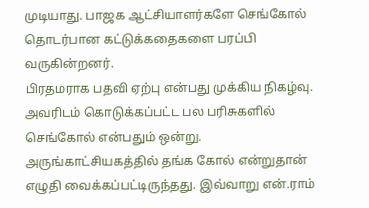முடியாது. பாஜக ஆட்சியாளர்களே செங்கோல் தொடர்பான கட்டுக்கதைகளை பரப்பி வருகின்றனர்.
பிரதமராக பதவி ஏற்பு என்பது முக்கிய நிகழ்வு. அவரிடம் கொடுக்கப்பட்ட பல பரிசுகளில் செங்கோல் என்பதும் ஒன்று. அருங்காட்சியகத்தில் தங்க கோல் என்றுதான் எழுதி வைக்கப்பட்டிருந்தது. இவ்வாறு என்.ராம்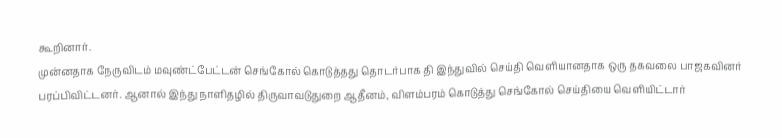கூறினார்.
முன்னதாக நேருவிடம் மவுண்ட்பேட்டன் செங்கோல் கொடுத்தது தொடர்பாக தி இந்துவில் செய்தி வெளியானதாக ஒரு தகவலை பாஜகவினர் பரப்பிவிட்டனர். ஆனால் இந்து நாளிதழில் திருவாவடுதுறை ஆதீனம், விளம்பரம் கொடுத்து செங்கோல் செய்தியை வெளியிட்டார்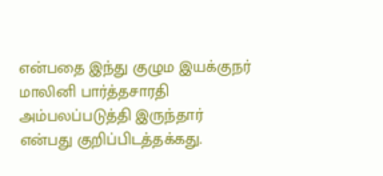என்பதை இந்து குழும இயக்குநர் மாலினி பார்த்தசாரதி அம்பலப்படுத்தி இருந்தார் என்பது குறிப்பிடத்தக்கது.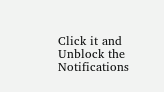Click it and Unblock the Notifications